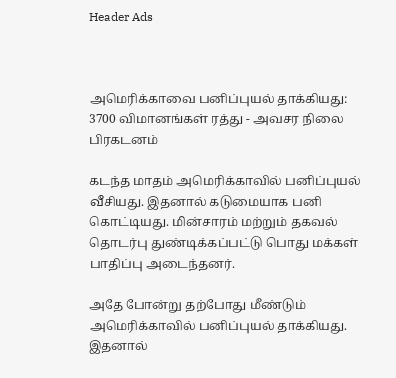Header Ads



அமெரிக்காவை பனிப்புயல் தாக்கியது: 3700 விமானங்கள் ரத்து - அவசர நிலை பிரகடனம்

கடந்த மாதம் அமெரிக்காவில் பனிப்புயல் வீசியது. இதனால் கடுமையாக பனி கொட்டியது. மின்சாரம் மற்றும் தகவல் தொடர்பு துண்டிக்கப்பட்டு பொது மக்கள் பாதிப்பு அடைந்தனர்.

அதே போன்று தற்போது மீண்டும் அமெரிக்காவில் பனிப்புயல் தாக்கியது. இதனால்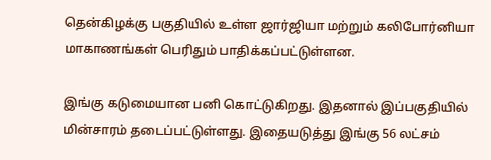தென்கிழக்கு பகுதியில் உள்ள ஜார்ஜியா மற்றும் கலிபோர்னியா மாகாணங்கள் பெரிதும் பாதிக்கப்பட்டுள்ளன.

இங்கு கடுமையான பனி கொட்டுகிறது. இதனால் இப்பகுதியில் மின்சாரம் தடைப்பட்டுள்ளது. இதையடுத்து இங்கு 56 லட்சம்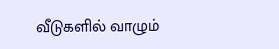வீடுகளில் வாழும்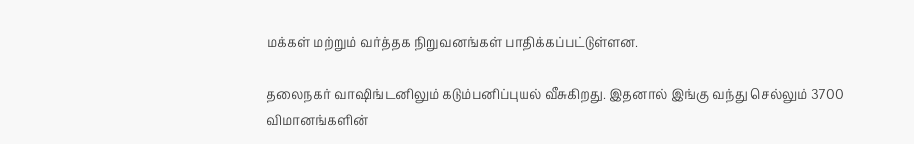மக்கள் மற்றும் வர்த்தக நிறுவனங்கள் பாதிக்கப்பட்டுள்ளன.

தலைநகர் வாஷிங்டனிலும் கடும்பனிப்புயல் வீசுகிறது. இதனால் இங்கு வந்து செல்லும் 3700 விமானங்களின்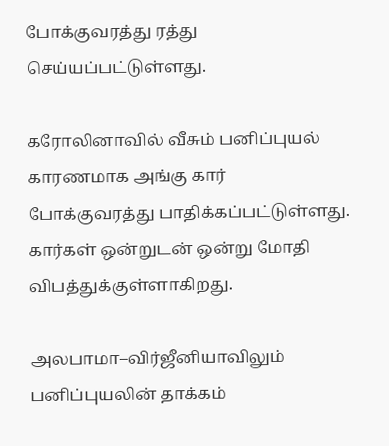போக்குவரத்து ரத்து செய்யப்பட்டுள்ளது.

கரோலினாவில் வீசும் பனிப்புயல் காரணமாக அங்கு கார் போக்குவரத்து பாதிக்கப்பட்டுள்ளது. கார்கள் ஒன்றுடன் ஒன்று மோதி விபத்துக்குள்ளாகிறது.

அலபாமா–விர்ஜீனியாவிலும் பனிப்புயலின் தாக்கம்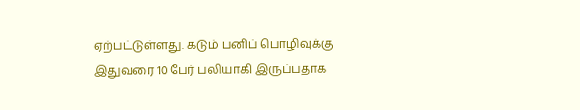ஏற்பட்டுள்ளது. கடும் பனிப் பொழிவுக்கு இதுவரை 10 பேர் பலியாகி இருப்பதாக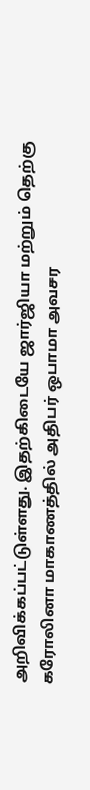அறிவிக்கப்பட்டுள்ளது. இதற்கிடையே ஜார்ஜியா மற்றும் தெற்கு கரோலினா மாகாணத்தில் அதிபர் ஒபாமா அவசர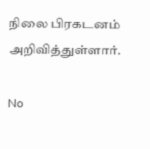நிலை பிரகடனம் அறிவித்துள்ளார்.

No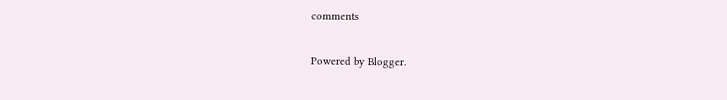comments

Powered by Blogger.